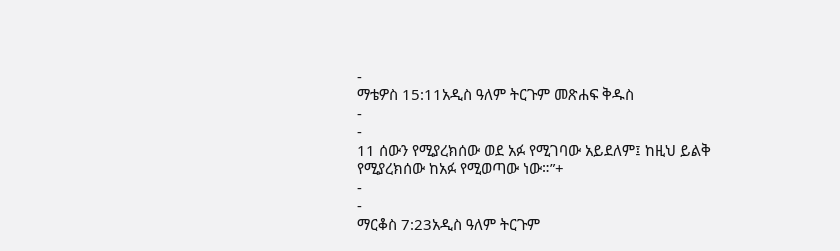-
ማቴዎስ 15:11አዲስ ዓለም ትርጉም መጽሐፍ ቅዱስ
-
-
11 ሰውን የሚያረክሰው ወደ አፉ የሚገባው አይደለም፤ ከዚህ ይልቅ የሚያረክሰው ከአፉ የሚወጣው ነው።”+
-
-
ማርቆስ 7:23አዲስ ዓለም ትርጉም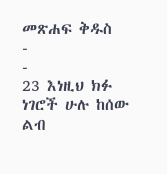መጽሐፍ ቅዱስ
-
-
23 እነዚህ ክፉ ነገሮች ሁሉ ከሰው ልብ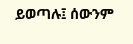ይወጣሉ፤ ሰውንም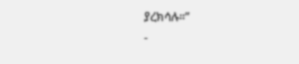ያረክሳሉ።”
-